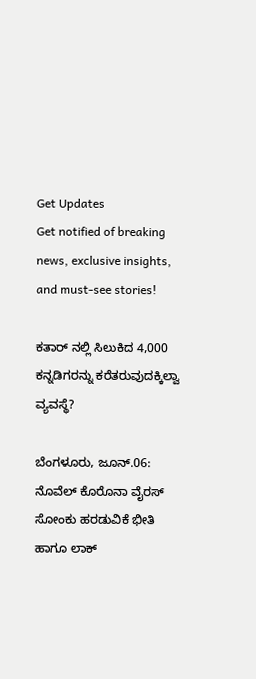Get Updates
Get notified of breaking news, exclusive insights, and must-see stories!

ಕತಾರ್ ನಲ್ಲಿ ಸಿಲುಕಿದ 4,000 ಕನ್ನಡಿಗರನ್ನು ಕರೆತರುವುದಕ್ಕಿಲ್ವಾ ವ್ಯವಸ್ಥೆ?

ಬೆಂಗಳೂರು, ಜೂನ್.06: ನೊವೆಲ್ ಕೊರೊನಾ ವೈರಸ್ ಸೋಂಕು ಹರಡುವಿಕೆ ಭೀತಿ ಹಾಗೂ ಲಾಕ್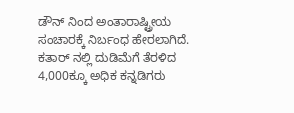ಡೌನ್ ನಿಂದ ಅಂತಾರಾಷ್ಟ್ರೀಯ ಸಂಚಾರಕ್ಕೆ ನಿರ್ಬಂಧ ಹೇರಲಾಗಿದೆ. ಕತಾರ್ ನಲ್ಲಿ ದುಡಿಮೆಗೆ ತೆರಳಿದ 4,000ಕ್ಕೂ ಅಧಿಕ ಕನ್ನಡಿಗರು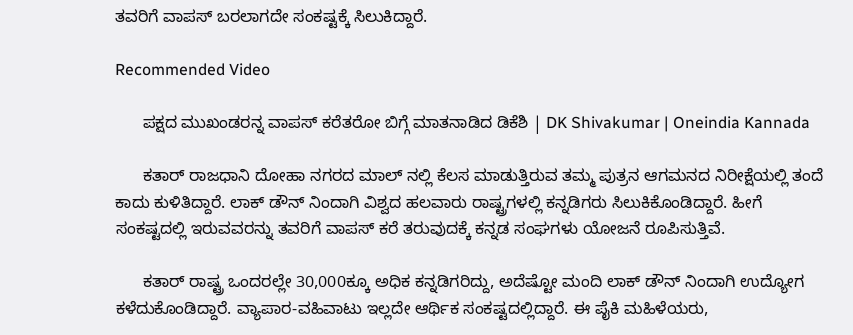ತವರಿಗೆ ವಾಪಸ್ ಬರಲಾಗದೇ ಸಂಕಷ್ಟಕ್ಕೆ ಸಿಲುಕಿದ್ದಾರೆ.

Recommended Video

      ಪಕ್ಷದ ಮುಖಂಡರನ್ನ ವಾಪಸ್ ಕರೆತರೋ ಬಿಗ್ಗೆ ಮಾತನಾಡಿದ ಡಿಕೆಶಿ | DK Shivakumar | Oneindia Kannada

      ಕತಾರ್ ರಾಜಧಾನಿ ದೋಹಾ ನಗರದ ಮಾಲ್ ನಲ್ಲಿ ಕೆಲಸ ಮಾಡುತ್ತಿರುವ ತಮ್ಮ ಪುತ್ರನ ಆಗಮನದ ನಿರೀಕ್ಷೆಯಲ್ಲಿ ತಂದೆ ಕಾದು ಕುಳಿತಿದ್ದಾರೆ. ಲಾಕ್ ಡೌನ್ ನಿಂದಾಗಿ ವಿಶ್ವದ ಹಲವಾರು ರಾಷ್ಟ್ರಗಳಲ್ಲಿ ಕನ್ನಡಿಗರು ಸಿಲುಕಿಕೊಂಡಿದ್ದಾರೆ. ಹೀಗೆ ಸಂಕಷ್ಟದಲ್ಲಿ ಇರುವವರನ್ನು ತವರಿಗೆ ವಾಪಸ್ ಕರೆ ತರುವುದಕ್ಕೆ ಕನ್ನಡ ಸಂಘಗಳು ಯೋಜನೆ ರೂಪಿಸುತ್ತಿವೆ.

      ಕತಾರ್ ರಾಷ್ಟ್ರ ಒಂದರಲ್ಲೇ 30,000ಕ್ಕೂ ಅಧಿಕ ಕನ್ನಡಿಗರಿದ್ದು, ಅದೆಷ್ಟೋ ಮಂದಿ ಲಾಕ್ ಡೌನ್ ನಿಂದಾಗಿ ಉದ್ಯೋಗ ಕಳೆದುಕೊಂಡಿದ್ದಾರೆ. ವ್ಯಾಪಾರ-ವಹಿವಾಟು ಇಲ್ಲದೇ ಆರ್ಥಿಕ ಸಂಕಷ್ಟದಲ್ಲಿದ್ದಾರೆ. ಈ ಪೈಕಿ ಮಹಿಳೆಯರು,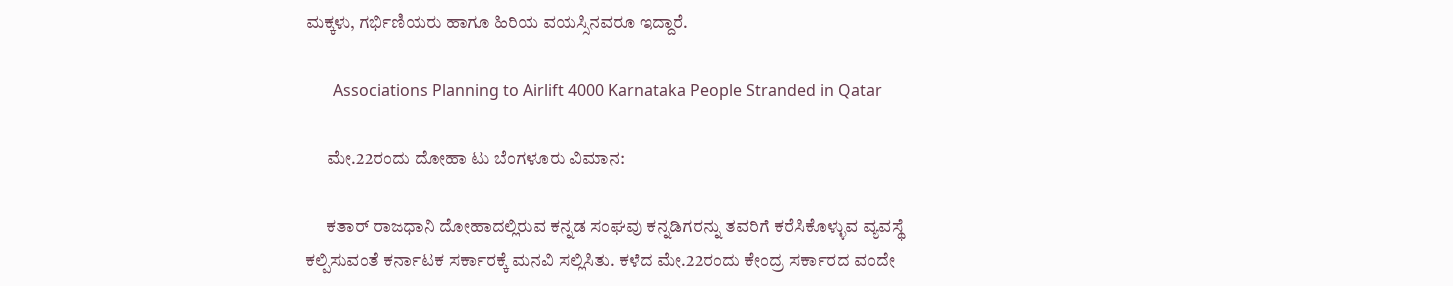ಮಕ್ಕಳು, ಗರ್ಭಿಣಿಯರು ಹಾಗೂ ಹಿರಿಯ ವಯಸ್ಸಿನವರೂ ಇದ್ದಾರೆ.

       Associations Planning to Airlift 4000 Karnataka People Stranded in Qatar

      ಮೇ.22ರಂದು ದೋಹಾ ಟು ಬೆಂಗಳೂರು ವಿಮಾನ:

      ಕತಾರ್ ರಾಜಧಾನಿ ದೋಹಾದಲ್ಲಿರುವ ಕನ್ನಡ ಸಂಘವು ಕನ್ನಡಿಗರನ್ನು ತವರಿಗೆ ಕರೆಸಿಕೊಳ್ಳುವ ವ್ಯವಸ್ಥೆ ಕಲ್ಪಿಸುವಂತೆ ಕರ್ನಾಟಕ ಸರ್ಕಾರಕ್ಕೆ ಮನವಿ ಸಲ್ಲಿಸಿತು. ಕಳೆದ ಮೇ.22ರಂದು ಕೇಂದ್ರ ಸರ್ಕಾರದ ವಂದೇ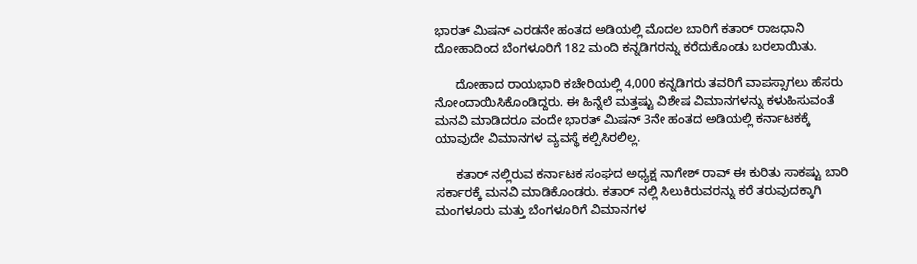ಭಾರತ್ ಮಿಷನ್ ಎರಡನೇ ಹಂತದ ಅಡಿಯಲ್ಲಿ ಮೊದಲ ಬಾರಿಗೆ ಕತಾರ್ ರಾಜಧಾನಿ ದೋಹಾದಿಂದ ಬೆಂಗಳೂರಿಗೆ 182 ಮಂದಿ ಕನ್ನಡಿಗರನ್ನು ಕರೆದುಕೊಂಡು ಬರಲಾಯಿತು.

      ದೋಹಾದ ರಾಯಭಾರಿ ಕಚೇರಿಯಲ್ಲಿ 4,000 ಕನ್ನಡಿಗರು ತವರಿಗೆ ವಾಪಸ್ಸಾಗಲು ಹೆಸರು ನೋಂದಾಯಿಸಿಕೊಂಡಿದ್ದರು. ಈ ಹಿನ್ನೆಲೆ ಮತ್ತಷ್ಟು ವಿಶೇಷ ವಿಮಾನಗಳನ್ನು ಕಳುಹಿಸುವಂತೆ ಮನವಿ ಮಾಡಿದರೂ ವಂದೇ ಭಾರತ್ ಮಿಷನ್ 3ನೇ ಹಂತದ ಅಡಿಯಲ್ಲಿ ಕರ್ನಾಟಕಕ್ಕೆ ಯಾವುದೇ ವಿಮಾನಗಳ ವ್ಯವಸ್ಥೆ ಕಲ್ಪಿಸಿರಲಿಲ್ಲ.

      ಕತಾರ್ ನಲ್ಲಿರುವ ಕರ್ನಾಟಕ ಸಂಘದ ಅಧ್ಯಕ್ಷ ನಾಗೇಶ್ ರಾವ್ ಈ ಕುರಿತು ಸಾಕಷ್ಟು ಬಾರಿ ಸರ್ಕಾರಕ್ಕೆ ಮನವಿ ಮಾಡಿಕೊಂಡರು. ಕತಾರ್ ನಲ್ಲಿ ಸಿಲುಕಿರುವರನ್ನು ಕರೆ ತರುವುದಕ್ಕಾಗಿ ಮಂಗಳೂರು ಮತ್ತು ಬೆಂಗಳೂರಿಗೆ ವಿಮಾನಗಳ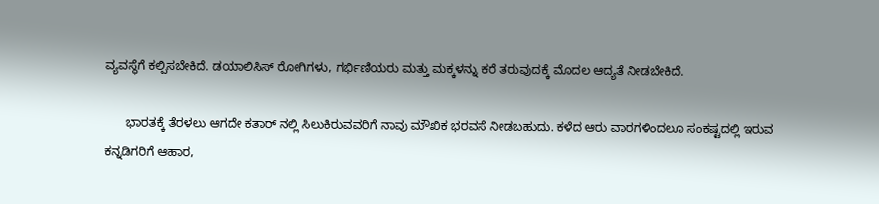ವ್ಯವಸ್ಥೆಗೆ ಕಲ್ಪಿಸಬೇಕಿದೆ. ಡಯಾಲಿಸಿಸ್ ರೋಗಿಗಳು, ಗರ್ಭಿಣಿಯರು ಮತ್ತು ಮಕ್ಕಳನ್ನು ಕರೆ ತರುವುದಕ್ಕೆ ಮೊದಲ ಆದ್ಯತೆ ನೀಡಬೇಕಿದೆ.

      ಭಾರತಕ್ಕೆ ತೆರಳಲು ಆಗದೇ ಕತಾರ್ ನಲ್ಲಿ ಸಿಲುಕಿರುವವರಿಗೆ ನಾವು ಮೌಖಿಕ ಭರವಸೆ ನೀಡಬಹುದು. ಕಳೆದ ಆರು ವಾರಗಳಿಂದಲೂ ಸಂಕಷ್ಟದಲ್ಲಿ ಇರುವ ಕನ್ನಡಿಗರಿಗೆ ಆಹಾರ,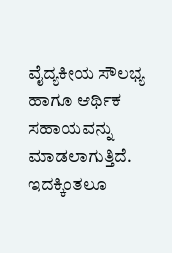ವೈದ್ಯಕೀಯ ಸೌಲಭ್ಯ ಹಾಗೂ ಆರ್ಥಿಕ ಸಹಾಯವನ್ನು ಮಾಡಲಾಗುತ್ತಿದೆ. ಇದಕ್ಕಿಂತಲೂ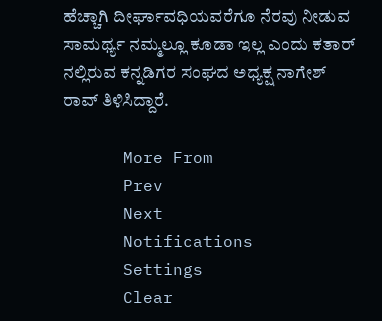ಹೆಚ್ಚಾಗಿ ದೀರ್ಘಾವಧಿಯವರೆಗೂ ನೆರವು ನೀಡುವ ಸಾಮರ್ಥ್ಯ ನಮ್ಮಲ್ಲೂ ಕೂಡಾ ಇಲ್ಲ ಎಂದು ಕತಾರ್ ನಲ್ಲಿರುವ ಕನ್ನಡಿಗರ ಸಂಘದ ಅಧ್ಯಕ್ಷ ನಾಗೇಶ್ ರಾವ್ ತಿಳಿಸಿದ್ದಾರೆ.

      More From
      Prev
      Next
      Notifications
      Settings
      Clear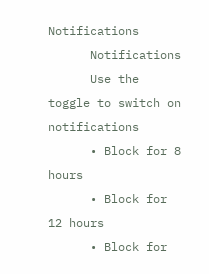Notifications
      Notifications
      Use the toggle to switch on notifications
      • Block for 8 hours
      • Block for 12 hours
      • Block for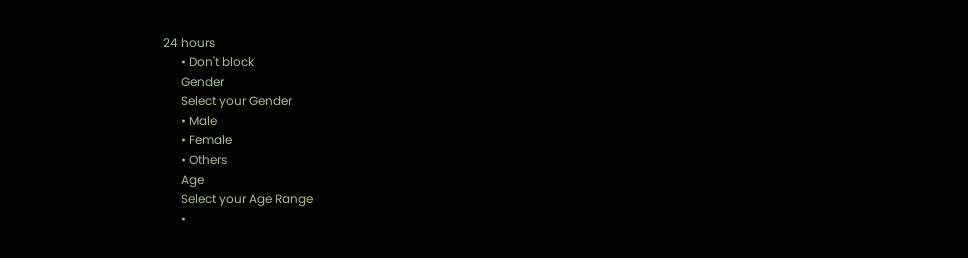24 hours
      • Don't block
      Gender
      Select your Gender
      • Male
      • Female
      • Others
      Age
      Select your Age Range
      •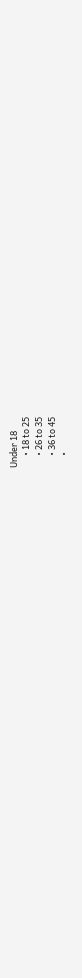Under 18
      • 18 to 25
      • 26 to 35
      • 36 to 45
      •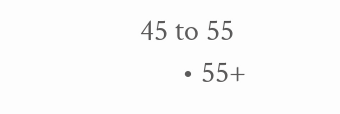45 to 55
      • 55+